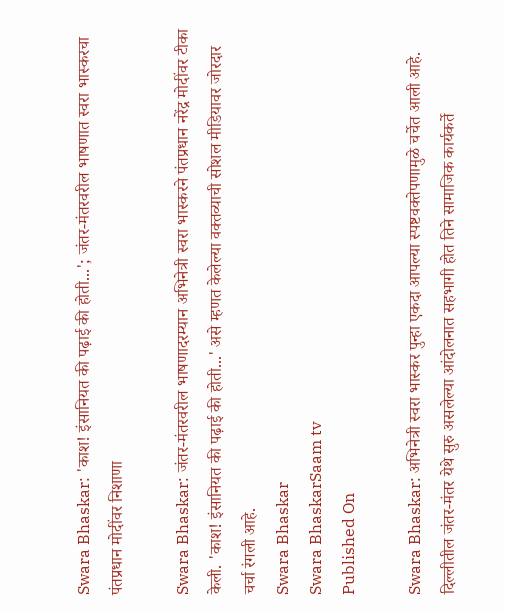Swara Bhaskar: 'काश! इंसानियत की पढ़ाई की होती...'; जंतर-मंतरवरील भाषणात स्वरा भास्करचा पंतप्रधान मोदींवर निशाणा

Swara Bhaskar: जंतर-मंतरवरील भाषणादरम्यान अभिनेत्री स्वरा भास्करने पंतप्रधान नरेंद्र मोदींवर टीका केली. 'काश! इंसानियत की पढ़ाई की होती...' असे म्हणत केलेल्या वक्तव्याची सोशल मीडियावर जोरदार चर्चा रंगली आहे.
Swara Bhaskar
Swara BhaskarSaam tv
Published On

Swara Bhaskar: अभिनेत्री स्वरा भास्कर पुन्हा एकदा आपल्या स्पष्टवक्तेपणामुळे चर्चेत आली आहे. दिल्लीतील जंतर-मंतर येथे सुरु असलेल्या आंदोलनात सहभागी होत तिने सामाजिक कार्यकर्ते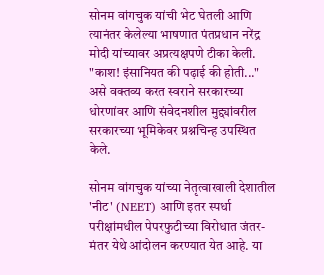सोनम वांगचुक यांची भेट घेतली आणि त्यानंतर केलेल्या भाषणात पंतप्रधान नरेंद्र मोदी यांच्यावर अप्रत्यक्षपणे टीका केली. "काश! इंसानियत की पढ़ाई की होती..." असे वक्तव्य करत स्वराने सरकारच्या धोरणांवर आणि संवेदनशील मुद्द्यांवरील सरकारच्या भूमिकेवर प्रश्नचिन्ह उपस्थित केले.

सोनम वांगचुक यांच्या नेतृत्वाखाली देशातील 'नीट' (NEET) आणि इतर स्पर्धा परीक्षांमधील पेपरफुटीच्या विरोधात जंतर-मंतर येथे आंदोलन करण्यात येत आहे. या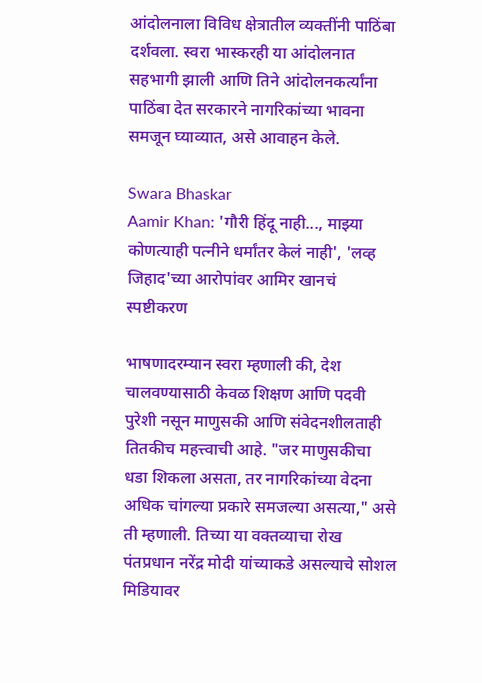आंदोलनाला विविध क्षेत्रातील व्यक्तींनी पाठिंबा दर्शवला. स्वरा भास्करही या आंदोलनात सहभागी झाली आणि तिने आंदोलनकर्त्यांना पाठिंबा देत सरकारने नागरिकांच्या भावना समजून घ्याव्यात, असे आवाहन केले.

Swara Bhaskar
Aamir Khan: 'गौरी हिंदू नाही..., माझ्या कोणत्याही पत्नीने धर्मांतर केलं नाही', 'लव्ह जिहाद'च्या आरोपांवर आमिर खानचं स्पष्टीकरण

भाषणादरम्यान स्वरा म्हणाली की, देश चालवण्यासाठी केवळ शिक्षण आणि पदवी पुरेशी नसून माणुसकी आणि संवेदनशीलताही तितकीच महत्त्वाची आहे. "जर माणुसकीचा धडा शिकला असता, तर नागरिकांच्या वेदना अधिक चांगल्या प्रकारे समजल्या असत्या," असे ती म्हणाली. तिच्या या वक्तव्याचा रोख पंतप्रधान नरेंद्र मोदी यांच्याकडे असल्याचे सोशल मिडियावर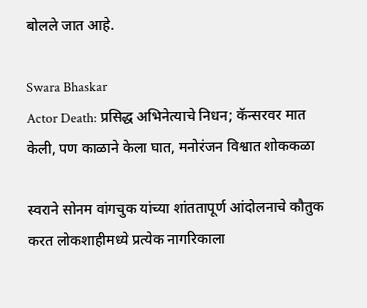बोलले जात आहे.

Swara Bhaskar
Actor Death: प्रसिद्ध अभिनेत्याचे निधन; कॅन्सरवर मात केली, पण काळाने केला घात, मनोरंजन विश्वात शोककळा

स्वराने सोनम वांगचुक यांच्या शांततापूर्ण आंदोलनाचे कौतुक करत लोकशाहीमध्ये प्रत्येक नागरिकाला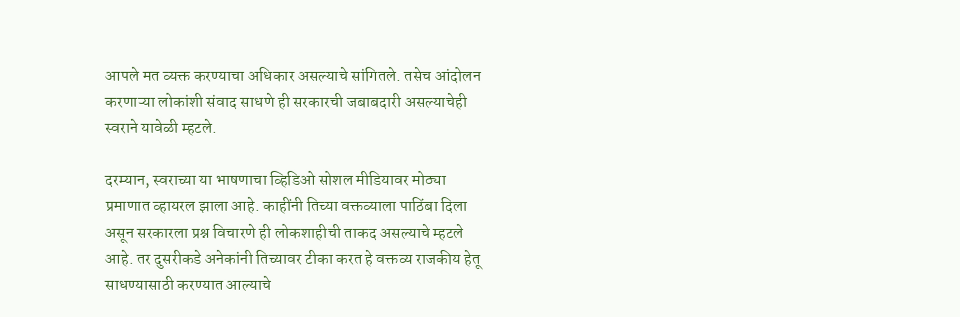आपले मत व्यक्त करण्याचा अधिकार असल्याचे सांगितले. तसेच आंदोलन करणाऱ्या लोकांशी संवाद साधणे ही सरकारची जबाबदारी असल्याचेही स्वराने यावेळी म्हटले.

दरम्यान, स्वराच्या या भाषणाचा व्हिडिओ सोशल मीडियावर मोठ्या प्रमाणात व्हायरल झाला आहे. काहींनी तिच्या वक्तव्याला पाठिंबा दिला असून सरकारला प्रश्न विचारणे ही लोकशाहीची ताकद असल्याचे म्हटले आहे. तर दुसरीकडे अनेकांनी तिच्यावर टीका करत हे वक्तव्य राजकीय हेतू साधण्यासाठी करण्यात आल्याचे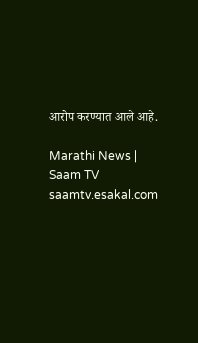आरोप करण्यात आले आहे.

Marathi News | Saam TV
saamtv.esakal.com